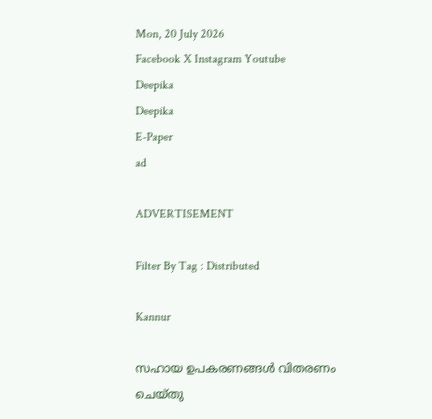Mon, 20 July 2026
Facebook X Instagram Youtube
Deepika
Deepika
E-Paper
ad

ADVERTISEMENT

Filter By Tag : Distributed

Kannur

സഹായ ഉപകരണങ്ങൾ വിതരണം ചെയ്തു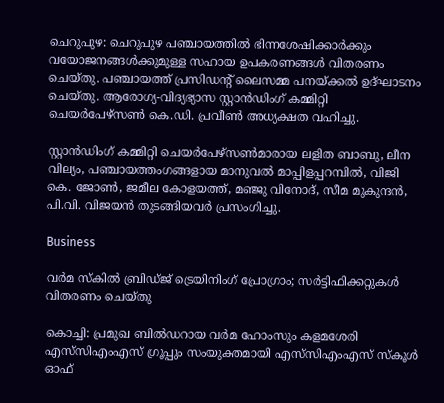ചെറുപുഴ: ചെറുപുഴ പഞ്ചായത്തിൽ ഭിന്നശേഷിക്കാർക്കും വയോജനങ്ങൾക്കുമുള്ള സഹായ ഉപകരണങ്ങൾ വിതരണം ചെയ്തു. പഞ്ചായത്ത് പ്രസിഡന്‍റ് ലൈസമ്മ പനയ്ക്കൽ ഉദ്ഘാടനം ചെയ്തു. ആരോഗ്യ-വിദ്യഭ്യാസ സ്റ്റാൻഡിംഗ് കമ്മിറ്റി ചെയർപേഴ്സൺ കെ.ഡി. പ്രവീൺ അധ്യക്ഷത വഹിച്ചു.

സ്റ്റാൻഡിംഗ് കമ്മിറ്റി ചെയർപേഴ്സൺമാരായ ലളിത ബാബു, ലീന വില്യം, പഞ്ചായത്തംഗങ്ങളായ മാനുവൽ മാപ്പിളപ്പറമ്പിൽ, വിജി കെ. ജോൺ, ജമീല കോളയത്ത്, മഞ്ജു വിനോദ്, സീമ മുകുന്ദൻ, പി.വി. വിജയൻ തുടങ്ങിയവർ പ്രസംഗിച്ചു.

Business

വർമ സ്‌കില്‍ ബ്രിഡ്ജ് ട്രെയിനിംഗ് പ്രോഗ്രാം; സർട്ടിഫിക്കറ്റുകൾ വിതരണം ചെയ്തു

കൊച്ചി: പ്രമുഖ ബില്‍ഡറായ വർമ ഹോംസും കളമശേരി എസ്‌സിഎംഎസ് ഗ്രൂപ്പും സംയുക്തമായി എസ്‌സിഎംഎസ് സ്‌കൂള്‍ ഓഫ്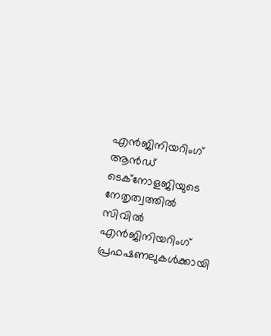എന്‍ജിനിയറിംഗ് ആൻഡ് ടെക്‌നോളജിയുടെ നേതൃത്വത്തില്‍ സിവില്‍ എന്‍ജിനിയറിംഗ് പ്രഫഷണലുകള്‍ക്കായി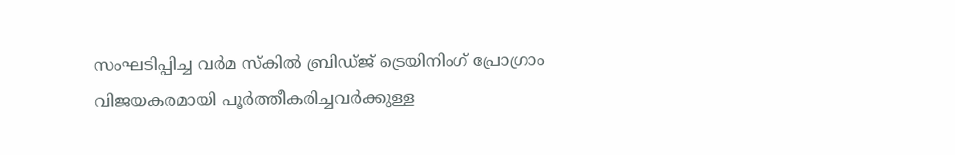സംഘടിപ്പിച്ച വർമ സ്‌കില്‍ ബ്രിഡ്ജ് ട്രെയിനിംഗ് പ്രോഗ്രാം വിജയകരമായി പൂര്‍ത്തീകരിച്ചവര്‍ക്കുള്ള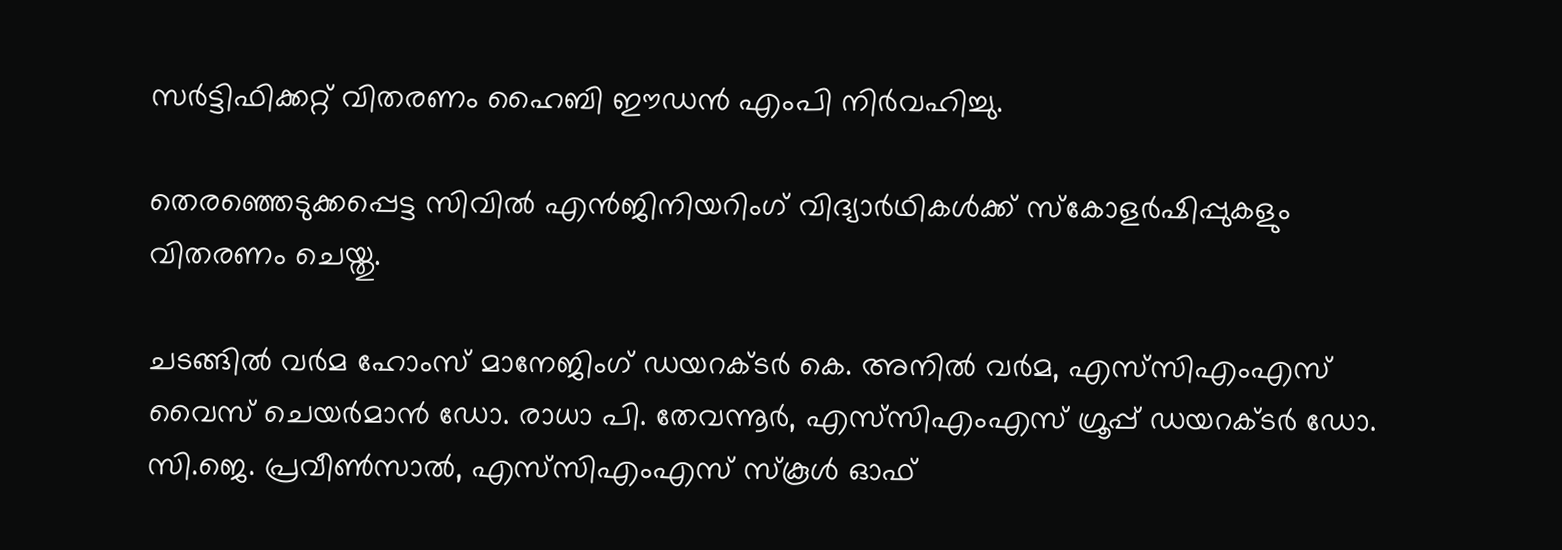സര്‍ട്ടിഫിക്കറ്റ് വിതരണം ഹൈബി ഈഡന്‍ എംപി നിര്‍വഹിച്ചു.

തെരഞ്ഞെടുക്കപ്പെട്ട സിവില്‍ എന്‍ജിനിയറിംഗ് വിദ്യാര്‍ഥികള്‍ക്ക് സ്‌കോളര്‍ഷിപ്പുകളും വിതരണം ചെയ്തു.

ചടങ്ങിൽ വര്‍മ ഹോംസ് മാനേജിംഗ് ഡയറക്ടര്‍ കെ. അനില്‍ വർമ, എസ്‌സിഎംഎസ് വൈസ് ചെയര്‍മാന്‍ ഡോ. രാധാ പി. തേവന്നൂർ, എസ്‌സിഎംഎസ് ഗ്രൂപ്പ് ഡയറക്ടര്‍ ഡോ. സി.ജെ. പ്രവീണ്‍സാല്‍, എസ്‌സിഎംഎസ് സ്‌കൂള്‍ ഓഫ്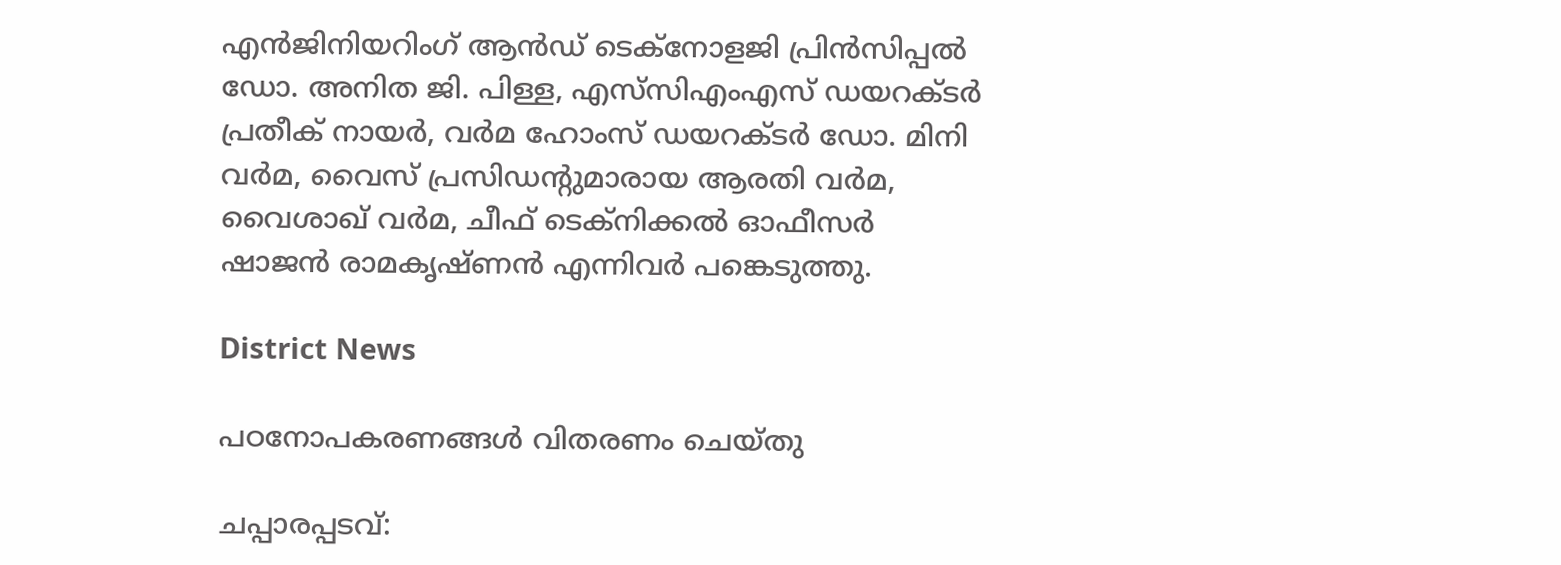എന്‍ജിനിയറിംഗ് ആൻഡ് ടെക്‌നോളജി പ്രിന്‍സിപ്പൽ ഡോ. അനിത ജി. പിള്ള, എസ്‌സിഎംഎസ് ഡയറക്ടര്‍ പ്രതീക് നായര്‍, വർമ ഹോംസ് ഡയറക്ടര്‍ ഡോ. മിനി വർമ, വൈസ് പ്രസിഡന്‍റുമാരായ ആരതി വര്‍മ, വൈശാഖ് വർമ, ചീഫ് ടെക്‌നിക്കല്‍ ഓഫീസര്‍ ഷാജന്‍ രാമകൃഷ്ണന്‍ എന്നിവര്‍ പങ്കെടുത്തു.

District News

പഠനോപകരണങ്ങൾ വിതരണം ചെയ്തു

ചപ്പാരപ്പടവ്: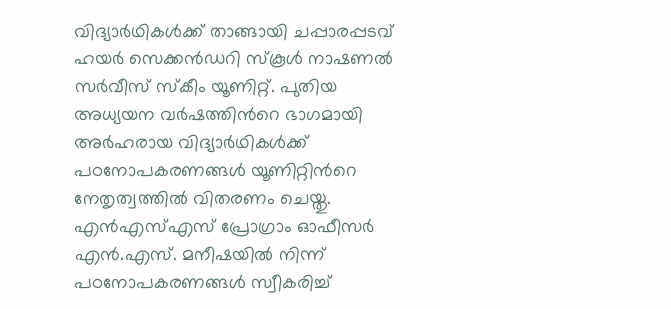വിദ്യാർഥികൾക്ക് താങ്ങായി ചപ്പാരപ്പടവ് ഹയർ സെക്കൻഡറി സ്കൂൾ നാഷണൽ സർവീസ് സ്കീം യൂണിറ്റ്. പുതിയ അധ്യയന വർഷത്തിന്‍റെ ഭാഗമായി അർഹരായ വിദ്യാർഥികൾക്ക് പഠനോപകരണങ്ങൾ യൂണിറ്റിന്‍റെ നേതൃത്വത്തിൽ വിതരണം ചെയ്തു. എൻഎസ്എസ് പ്രോഗ്രാം ഓഫീസർ എൻ.എസ്. മനീഷയിൽ നിന്ന് പഠനോപകരണങ്ങൾ സ്വീകരിച്ച്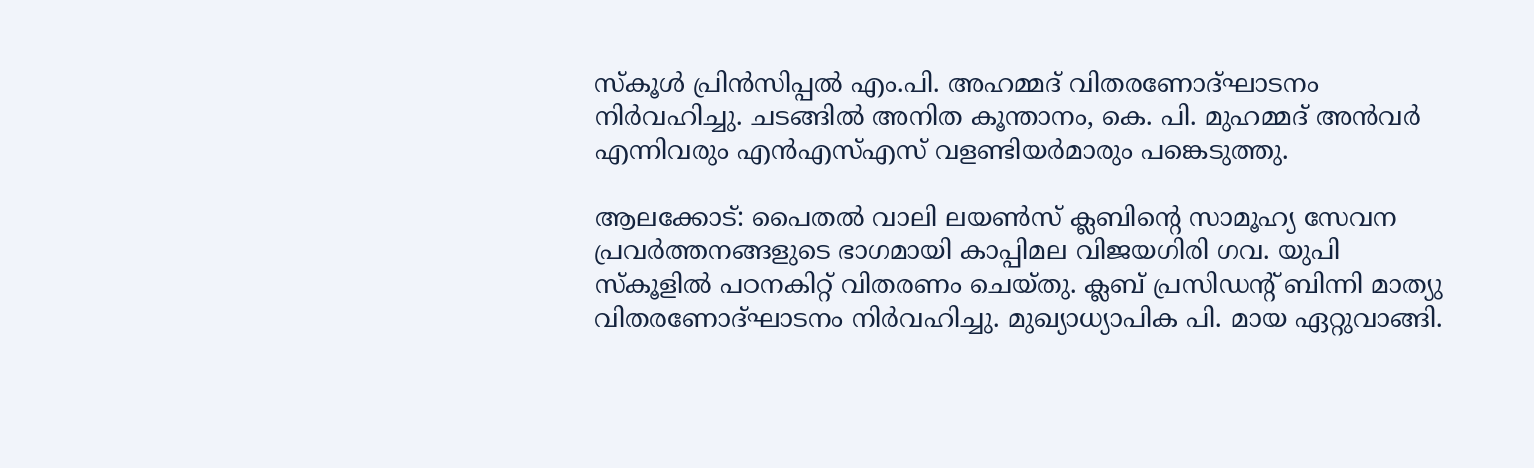സ്കൂൾ പ്രിൻസിപ്പൽ എം.പി. അഹമ്മദ് വിതരണോദ്ഘാടനം നിർവഹിച്ചു. ചടങ്ങിൽ അനിത കൂന്താനം, കെ. പി. മുഹമ്മദ്‌ അൻവർ എന്നിവരും എൻഎസ്എസ് വളണ്ടിയർമാരും പങ്കെടുത്തു.

ആലക്കോട്: പൈതൽ വാലി ലയൺസ് ക്ലബിന്‍റെ സാമൂഹ്യ സേവന പ്രവർത്തനങ്ങളുടെ ഭാഗമായി‌ കാപ്പിമല വിജയഗിരി ഗവ. യുപി സ്കൂളിൽ പഠനകിറ്റ് വിതരണം ചെയ്തു. ക്ലബ് പ്രസിഡന്‍റ് ബിന്നി മാത്യു വിതരണോദ്ഘാടനം നിർവഹിച്ചു. മുഖ്യാധ്യാപിക പി. മായ ഏറ്റുവാങ്ങി.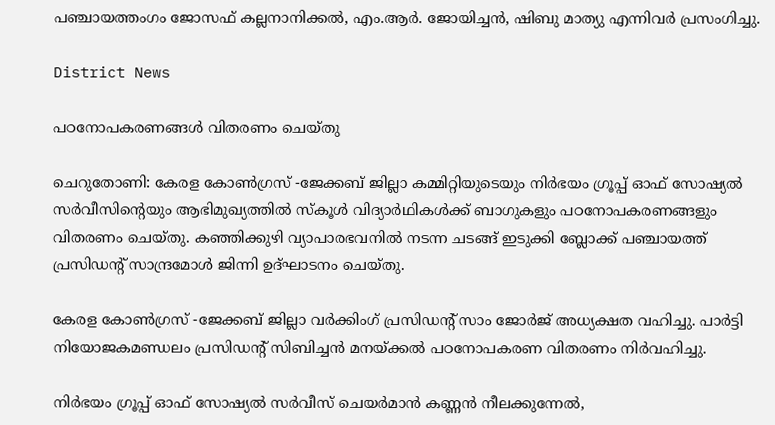പഞ്ചായത്തംഗം ജോസഫ് കല്ലനാനിക്കൽ, എം.ആർ. ജോയിച്ചൻ, ഷിബു മാത്യു എന്നിവർ പ്രസംഗിച്ചു.

District News

പഠനോപകരണങ്ങൾ വിതരണം ചെയ്തു

ചെറുതോണി: കേരള കോൺഗ്രസ് -ജേക്കബ് ജില്ലാ കമ്മിറ്റിയുടെയും നിർഭയം ഗ്രൂപ്പ് ഓഫ് സോഷ്യൽ സർവീസിന്‍റെയും ആഭിമുഖ്യത്തിൽ സ്കൂൾ വിദ്യാർഥികൾക്ക് ബാഗുകളും പഠനോപകരണങ്ങളും വിതരണം ചെയ്തു. കഞ്ഞിക്കുഴി വ്യാപാരഭവനിൽ നടന്ന ചടങ്ങ് ഇടുക്കി ബ്ലോക്ക് പഞ്ചായത്ത് പ്രസിഡന്‍റ് സാന്ദ്രമോൾ ജിന്നി ഉദ്ഘാടനം ചെയ്തു.

കേരള കോൺഗ്രസ് -ജേക്കബ് ജില്ലാ വർക്കിംഗ് പ്രസിഡന്‍റ് സാം ജോർജ് അധ്യക്ഷത വഹിച്ചു. പാർട്ടി നിയോജകമണ്ഡലം പ്രസിഡന്‍റ് സിബിച്ചൻ മനയ്ക്കൽ പഠനോപകരണ വിതരണം നിർവഹിച്ചു.

നിർഭയം ഗ്രൂപ്പ് ഓഫ് സോഷ്യൽ സർവീസ് ചെയർമാൻ കണ്ണൻ നീലക്കുന്നേൽ,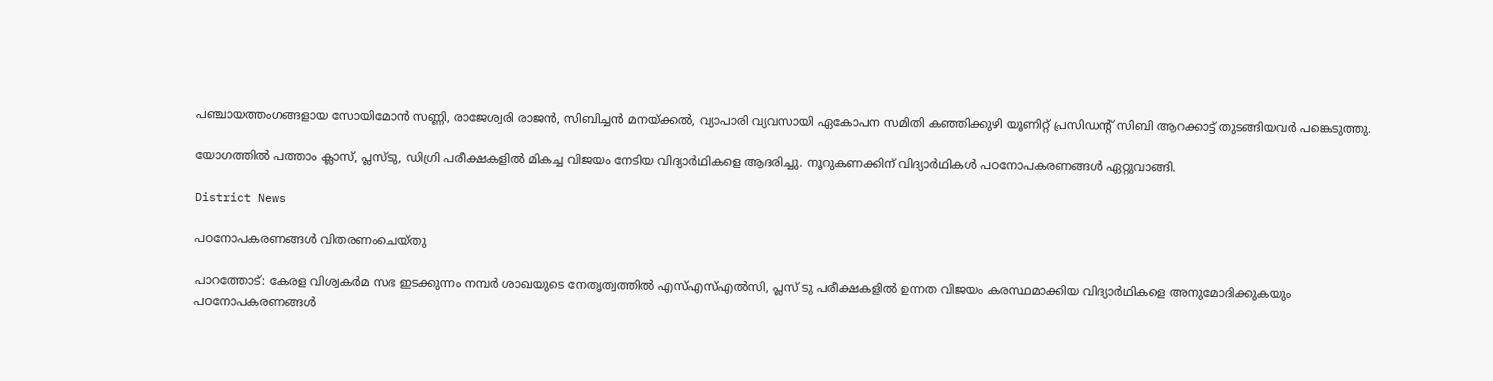പഞ്ചായത്തംഗങ്ങളായ സോയിമോൻ സണ്ണി, രാജേശ്വരി രാജൻ, സിബിച്ചൻ മനയ്ക്കൽ, വ്യാപാരി വ്യവസായി ഏകോപന സമിതി കഞ്ഞിക്കുഴി യൂണിറ്റ് പ്രസിഡന്‍റ് സിബി ആറക്കാട്ട് തുടങ്ങിയവർ പങ്കെടുത്തു.

യോഗത്തിൽ പത്താം ക്ലാസ്, പ്ലസ്ടു, ഡിഗ്രി പരീക്ഷകളിൽ മികച്ച വിജയം നേടിയ വിദ്യാർഥികളെ ആദരിച്ചു. നൂറുകണക്കിന് വിദ്യാർഥികൾ പഠനോപകരണങ്ങൾ ഏറ്റുവാങ്ങി.

District News

പഠനോപകരണങ്ങൾ വിതരണംചെയ്തു

പാറത്തോട്: കേരള വിശ്വകർമ സഭ ഇടക്കുന്നം നമ്പർ ശാഖയുടെ നേതൃത്വത്തിൽ എസ്എസ്എൽസി, പ്ലസ് ടു പരീക്ഷകളിൽ ഉന്നത വിജയം കരസ്ഥമാക്കിയ വിദ്യാർഥികളെ അനുമോദിക്കുകയും പഠനോപകരണങ്ങൾ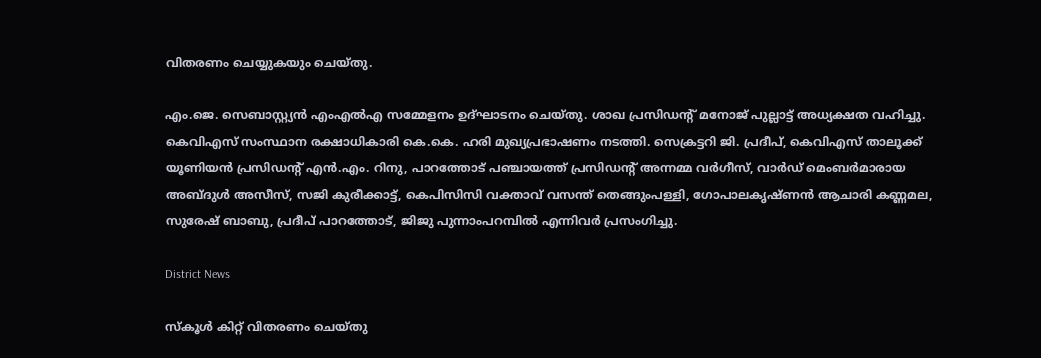വിതരണം ചെയ്യുകയും ചെയ്തു.

എം.ജെ. സെബാസ്റ്റ്യൻ എംഎൽഎ സമ്മേളനം ഉദ്ഘാടനം ചെയ്തു. ശാഖ പ്രസിഡന്‍റ് മനോജ് പുല്ലാട്ട് അധ്യക്ഷത വഹിച്ചു. കെവിഎസ് സംസ്ഥാന രക്ഷാധികാരി കെ.കെ. ഹരി മുഖ്യപ്രഭാഷണം നടത്തി. സെക്രട്ടറി ജി. പ്രദീപ്, കെവിഎസ് താലൂക്ക് യൂണിയൻ പ്രസിഡന്‍റ് എൻ.എം. റിനു, പാറത്തോട് പഞ്ചായത്ത് പ്രസിഡന്‍റ് അന്നമ്മ വർഗീസ്, വാർഡ് മെംബർമാരായ അബ്ദുൾ അസീസ്, സജി കുരീക്കാട്ട്, കെപിസിസി വക്താവ് വസന്ത് തെങ്ങുംപള്ളി, ഗോപാലകൃഷ്ണൻ ആചാരി കണ്ണമല, സുരേഷ് ബാബു, പ്രദീപ് പാറത്തോട്, ജിജു പുന്നാംപറമ്പിൽ എന്നിവർ പ്രസംഗിച്ചു.

District News

സ്കൂൾ കിറ്റ് വിതരണം ചെയ്തു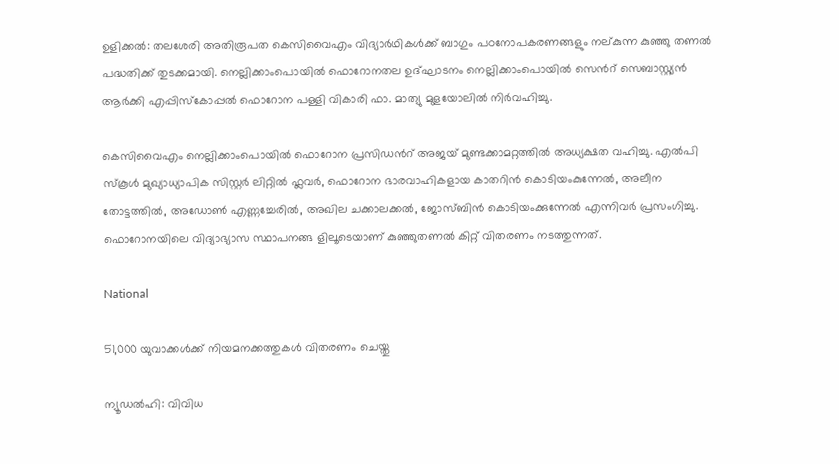ഉളിക്കൽ: തലശേരി അതിരൂപത കെസിവൈഎം വിദ്യാർഥികൾക്ക് ബാഗും പഠനോപകരണങ്ങളും നല്കുന്ന കുഞ്ഞു തണൽ പദ്ധതിക്ക് തുടക്കമായി. നെല്ലിക്കാംപൊയിൽ ഫൊറോനതല ഉദ്ഘാടനം നെല്ലിക്കാംപൊയിൽ സെന്‍റ് സെബാസ്റ്റ്യൻ ആർക്കി എപ്പിസ്കോപ്പൽ ഫൊറോന പള്ളി വികാരി ഫാ. മാത്യു മുളയോലിൽ നിർവഹിച്ചു.

കെസിവൈഎം നെല്ലിക്കാംപൊയിൽ ഫൊറോന പ്രസിഡന്‍റ് അജയ് മുണ്ടക്കാമറ്റത്തിൽ അധ്യക്ഷത വഹിച്ചു. എൽപി സ്കൂൾ മുഖ്യാധ്യാപിക സിസ്റ്റർ ലിറ്റിൽ ഫ്ലവർ, ഫൊറോന ഭാരവാഹികളായ കാതറിൻ കൊടിയംകുന്നേൽ, അലീന തോട്ടത്തിൽ, അഡോൺ എണ്ണച്ചേരിൽ, അഖില ചക്കാലക്കൽ, ജോസ്ബിൻ കൊടിയംക്കുന്നേൽ എന്നിവർ പ്രസംഗിച്ചു. ഫൊറോനയിലെ വിദ്യാഭ്യാസ സ്ഥാപനങ്ങ ളിലൂടെയാണ് കുഞ്ഞുതണൽ കിറ്റ് വിതരണം നടത്തുന്നത്.

National

51,000 യുവാക്കൾക്ക് നിയമനക്കത്തുകൾ വിതരണം ചെയ്തു

ന്യൂഡൽഹി: വിവിധ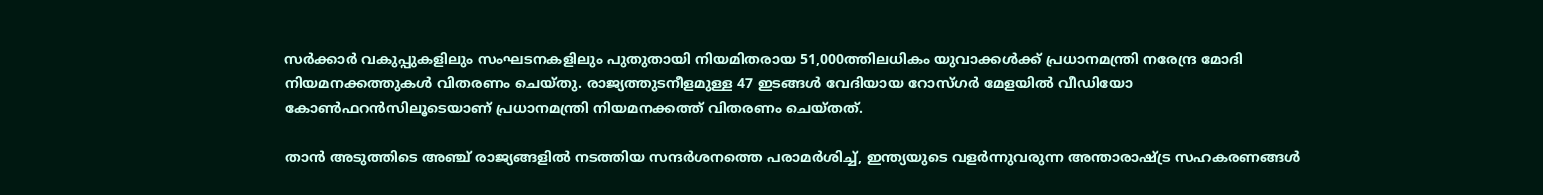സർക്കാർ വകുപ്പുകളിലും സംഘടനകളിലും പുതുതായി നിയമിതരായ 51,000ത്തിലധികം യുവാക്കൾക്ക് പ്രധാനമന്ത്രി നരേന്ദ്ര മോദി നിയമനക്കത്തുകൾ വിതരണം ചെയ്തു. രാജ്യത്തുടനീളമുള്ള 47 ഇടങ്ങൾ വേദിയായ റോസ്ഗർ മേളയിൽ വീഡിയോ കോണ്‍ഫറൻസിലൂടെയാണ് പ്രധാനമന്ത്രി നിയമനക്കത്ത് വിതരണം ചെയ്തത്.

താൻ അടുത്തിടെ അഞ്ച് രാജ്യങ്ങളിൽ നടത്തിയ സന്ദർശനത്തെ പരാമർശിച്ച്, ഇന്ത്യയുടെ വളർന്നുവരുന്ന അന്താരാഷ്‌ട്ര സഹകരണങ്ങൾ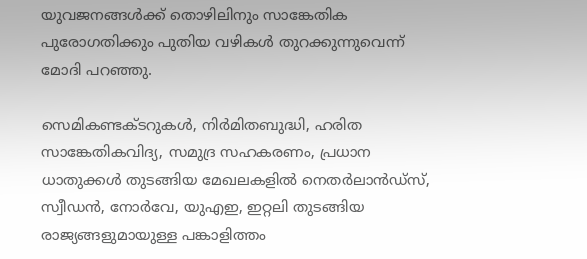യുവജനങ്ങൾക്ക് തൊഴിലിനും സാങ്കേതിക പുരോഗതിക്കും പുതിയ വഴികൾ തുറക്കുന്നുവെന്ന് മോദി പറഞ്ഞു.

സെമികണ്ടക്ടറുകൾ, നിർമിതബുദ്ധി, ഹരിത സാങ്കേതികവിദ്യ, സമുദ്ര സഹകരണം, പ്രധാന ധാതുക്കൾ തുടങ്ങിയ മേഖലകളിൽ നെതർലാൻഡ്സ്, സ്വീഡൻ, നോർവേ, യുഎഇ, ഇറ്റലി തുടങ്ങിയ രാജ്യങ്ങളുമായുള്ള പങ്കാളിത്തം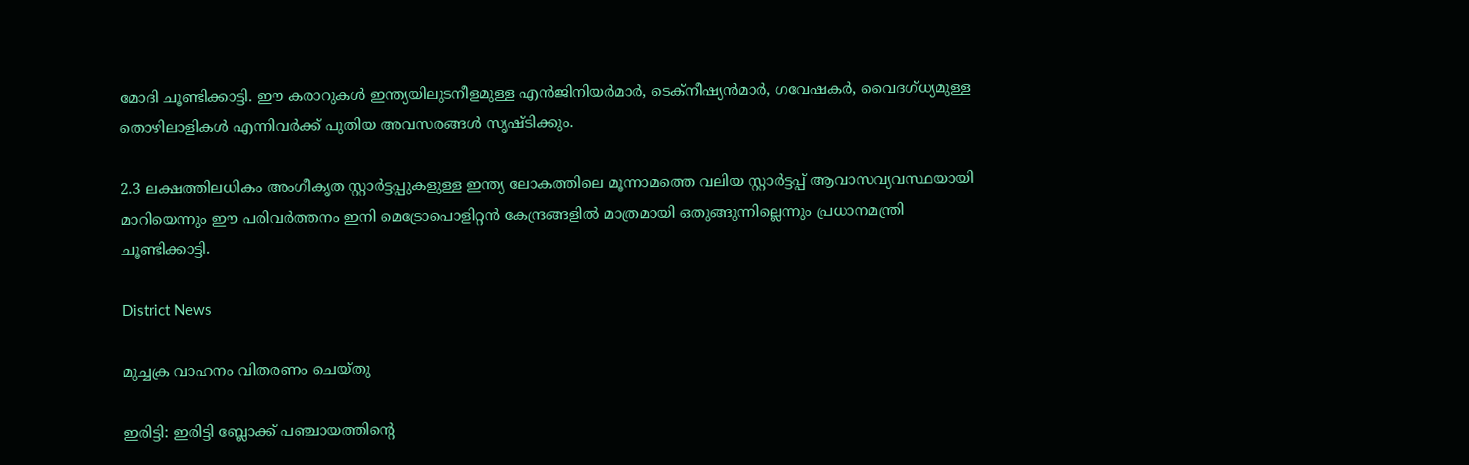മോദി ചൂണ്ടിക്കാട്ടി. ഈ കരാറുകൾ ഇന്ത്യയിലുടനീളമുള്ള എൻജിനിയർമാർ, ടെക്നീഷ്യൻമാർ, ഗവേഷകർ, വൈദഗ്ധ്യമുള്ള തൊഴിലാളികൾ എന്നിവർക്ക് പുതിയ അവസരങ്ങൾ സൃഷ്ടിക്കും.

2.3 ലക്ഷത്തിലധികം അംഗീകൃത സ്റ്റാർട്ടപ്പുകളുള്ള ഇന്ത്യ ലോകത്തിലെ മൂന്നാമത്തെ വലിയ സ്റ്റാർട്ടപ്പ് ആവാസവ്യവസ്ഥയായി മാറിയെന്നും ഈ പരിവർത്തനം ഇനി മെട്രോപൊളിറ്റൻ കേന്ദ്രങ്ങളിൽ മാത്രമായി ഒതുങ്ങുന്നില്ലെന്നും പ്രധാനമന്ത്രി ചൂണ്ടിക്കാട്ടി.

District News

മുച്ചക്ര വാഹനം വിതരണം ചെയ്തു

ഇരിട്ടി: ഇരിട്ടി ബ്ലോക്ക് പഞ്ചായത്തിന്‍റെ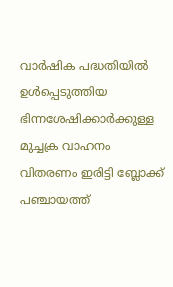വാർഷിക പദ്ധതിയിൽ ഉൾപ്പെടുത്തിയ ഭിന്നശേഷിക്കാർക്കുള്ള മുച്ചക്ര വാഹനം വിതരണം ഇരിട്ടി ബ്ലോക്ക് പഞ്ചായത്ത്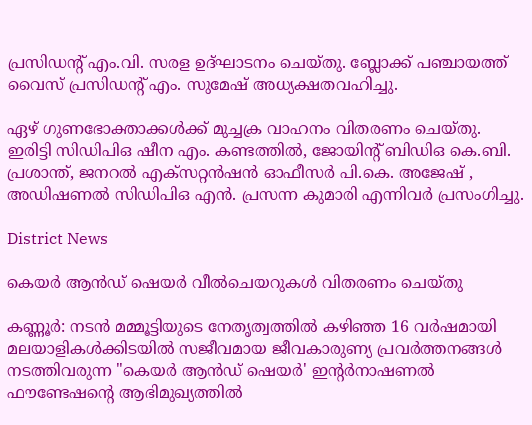പ്രസിഡന്‍റ് എം.വി. സരള ഉദ്ഘാടനം ചെയ്തു. ബ്ലോക്ക് പഞ്ചായത്ത് വൈസ് പ്രസിഡന്‍റ് എം. സുമേഷ് അധ്യക്ഷതവഹിച്ചു.

ഏഴ് ഗുണഭോക്താക്കൾക്ക് മുച്ചക്ര വാഹനം വിതരണം ചെയ്തു. ഇരിട്ടി സിഡിപിഒ ഷീന എം. കണ്ടത്തിൽ, ജോയിന്‍റ് ബിഡിഒ കെ.ബി. പ്രശാന്ത്, ജനറൽ എക്സറ്റൻഷൻ ഓഫീസർ പി.കെ. അജേഷ് , അഡിഷണൽ സിഡിപിഒ എൻ. പ്രസന്ന കുമാരി എന്നിവർ പ്രസംഗിച്ചു.

District News

കെയർ ആൻഡ് ഷെയർ വീൽചെയറുകൾ വിതരണം ചെയ്തു

കണ്ണൂർ: നടൻ മമ്മൂട്ടിയുടെ നേതൃത്വത്തിൽ കഴിഞ്ഞ 16 വർഷമായി മലയാളികൾക്കിടയിൽ സജീവമായ ജീവകാരുണ്യ പ്രവർത്തനങ്ങൾ നടത്തിവരുന്ന "കെയർ ആൻഡ് ഷെയർ' ഇന്‍റർനാഷണൽ ഫൗണ്ടേഷന്‍റെ ആഭിമുഖ്യത്തിൽ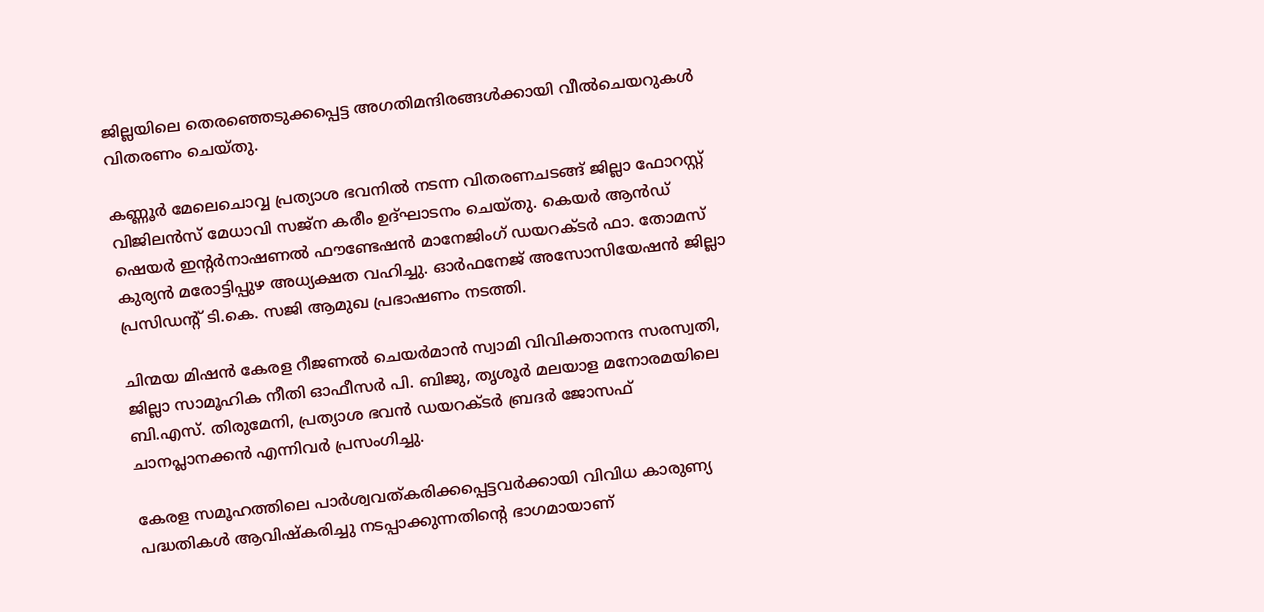ജില്ലയിലെ തെരഞ്ഞെടുക്കപ്പെട്ട അഗതിമന്ദിരങ്ങൾക്കായി വീൽചെയറുകൾ വിതരണം ചെയ്തു.

കണ്ണൂർ മേലെചൊവ്വ പ്രത്യാശ ഭവനിൽ നടന്ന വിതരണചടങ്ങ് ജില്ലാ ഫോറസ്റ്റ് വിജിലൻസ് മേധാവി സജ്ന കരീം ഉദ്ഘാടനം ചെയ്തു. കെയർ ആൻഡ് ഷെയർ ഇന്‍റർനാഷണൽ ഫൗണ്ടേഷൻ മാനേജിംഗ് ഡയറക്ടർ ഫാ. തോമസ് കുര്യൻ മരോട്ടിപ്പുഴ അധ്യക്ഷത വഹിച്ചു. ഓർഫനേജ് അസോസിയേഷൻ ജില്ലാ പ്രസിഡന്‍റ് ടി.കെ. സജി ആമുഖ പ്രഭാഷണം നടത്തി.

ചിന്മയ മിഷൻ കേരള റീജണൽ ചെയർമാൻ സ്വാമി വിവിക്താനന്ദ സരസ്വതി, ജില്ലാ സാമൂഹിക നീതി ഓഫീസർ പി. ബിജു, തൃശൂർ മലയാള മനോരമയിലെ ബി.എസ്. തിരുമേനി, പ്രത്യാശ ഭവൻ ഡയറക്ടർ ബ്രദർ ജോസഫ് ചാനപ്ലാനക്കൻ എന്നിവർ പ്രസംഗിച്ചു.

കേരള സമൂഹത്തിലെ പാർശ്വവത്കരിക്കപ്പെട്ടവർക്കായി വിവിധ കാരുണ്യ പദ്ധതികൾ ആവിഷ്കരിച്ചു നടപ്പാക്കുന്നതിന്‍റെ ഭാഗമായാണ്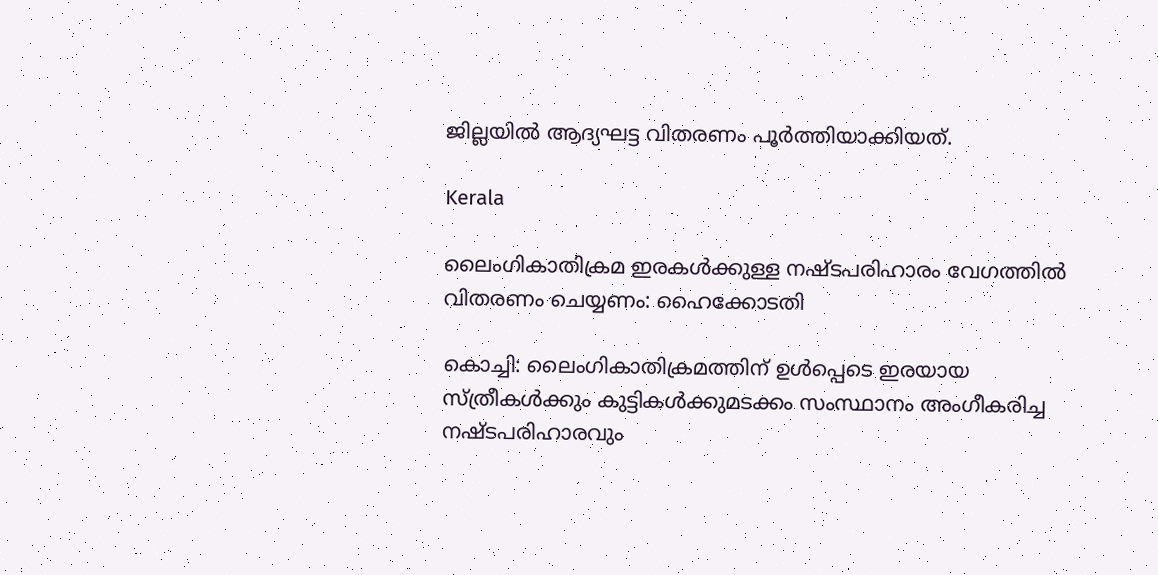ജില്ലയിൽ ആദ്യഘട്ട വിതരണം പൂർത്തിയാക്കിയത്.

Kerala

ലൈംഗികാതിക്രമ ഇരകൾക്കുള്ള നഷ്‌ടപരിഹാരം വേഗത്തില്‍ വിതരണം ചെയ്യണം: ഹൈക്കോടതി

കൊച്ചി: ലൈംഗികാതിക്രമത്തിന് ഉള്‍പ്പെടെ ഇരയായ സ്ത്രീകള്‍ക്കും കുട്ടികള്‍ക്കുമടക്കം സംസ്ഥാനം അംഗീകരിച്ച നഷ്‌ടപരിഹാരവും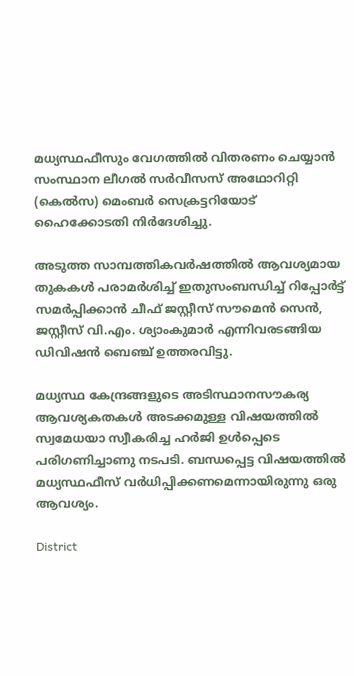മധ്യസ്ഥഫീസും വേഗത്തില്‍ വിതരണം ചെയ്യാൻ സംസ്ഥാന ലീഗല്‍ സര്‍വീസസ് അഥോറിറ്റി (കെല്‍സ) മെംബര്‍ സെക്രട്ടറിയോട് ഹൈക്കോടതി നിര്‍ദേശിച്ചു.

അടുത്ത സാമ്പത്തികവര്‍ഷത്തില്‍ ആവശ്യമായ തുകകള്‍ പരാമര്‍ശിച്ച് ഇതുസംബന്ധിച്ച് റിപ്പോര്‍ട്ട് സമര്‍പ്പിക്കാന്‍ ചീഫ് ജസ്റ്റീസ് സൗമെന്‍ സെന്‍, ജസ്റ്റീസ് വി.എം. ശ്യാംകുമാര്‍ എന്നിവരടങ്ങിയ ഡിവിഷന്‍ ബെഞ്ച് ഉത്തരവിട്ടു.

മധ്യസ്ഥ കേന്ദ്രങ്ങളുടെ അടിസ്ഥാനസൗകര്യ ആവശ്യകതകള്‍ അടക്കമുള്ള വിഷയത്തില്‍ സ്വമേധയാ സ്വീകരിച്ച ഹര്‍ജി ഉള്‍പ്പെടെ പരിഗണിച്ചാണു നടപടി. ബന്ധപ്പെട്ട വിഷയത്തില്‍ മധ്യസ്ഥഫീസ് വര്‍ധിപ്പിക്കണമെന്നായിരുന്നു ഒരു ആവശ്യം.

District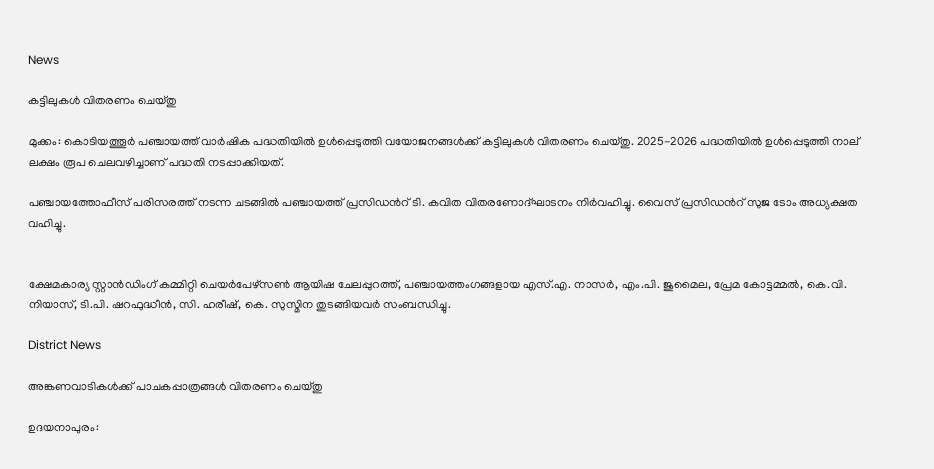News

കട്ടിലുകൾ വിതരണം ചെയ്തു

മുക്കം: കൊടിയത്തൂർ പഞ്ചായത്ത് വാർഷിക പദ്ധതിയിൽ ഉൾപ്പെടുത്തി വയോജനങ്ങൾക്ക് കട്ടിലുകൾ വിതരണം ചെയ്തു. 2025-2026 പദ്ധതിയിൽ ഉൾപ്പെടുത്തി നാല് ലക്ഷം രൂപ ചെലവഴിച്ചാണ് പദ്ധതി നടപ്പാക്കിയത്.

പഞ്ചായത്തോഫീസ് പരിസരത്ത് നടന്ന ചടങ്ങിൽ പഞ്ചായത്ത് പ്രസിഡന്‍റ് ടി. കവിത വിതരണോദ്ഘാടനം നിർവഹിച്ചു. വൈസ് പ്രസിഡന്‍റ് സുജ ടോം അധ്യക്ഷത വഹിച്ചു.


ക്ഷേമകാര്യ സ്റ്റാൻഡിംഗ് കമ്മിറ്റി ചെയർപേഴ്സൺ ആയിഷ ചേലപ്പുറത്ത്, പഞ്ചായത്തംഗങ്ങളായ എസ്.എ. നാസർ, എം.പി. ജുമൈല, പ്രേമ കോട്ടമ്മൽ, കെ.വി. നിയാസ്, ടി.പി. ഷറഫുദ്ധീൻ, സി. ഹരീഷ്, കെ. സുസ്മിന തുടങ്ങിയവർ സംബന്ധിച്ചു.

District News

അങ്കണവാടികൾക്ക് പാചകപ്പാത്രങ്ങൾ വിതരണം ചെയ്തു

ഉദയനാപുരം: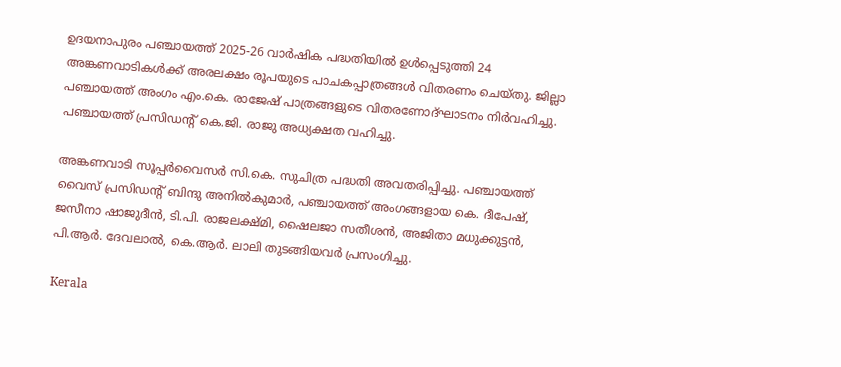ഉദയനാപുരം പഞ്ചായത്ത് 2025-26 വാർഷിക പദ്ധതിയിൽ ഉൾപ്പെടുത്തി 24 അങ്കണവാടികൾക്ക് അരലക്ഷം രൂപയുടെ പാചകപ്പാത്രങ്ങൾ വിതരണം ചെയ്തു. ജില്ലാ പഞ്ചായത്ത് അംഗം എം.കെ. രാജേഷ് പാത്രങ്ങളുടെ വിതരണോദ്ഘാടനം നിർവഹിച്ചു. പഞ്ചായത്ത് പ്രസിഡന്‍റ് കെ.ജി. രാജു അധ്യക്ഷത വഹിച്ചു.

അങ്കണവാടി സൂപ്പർവൈസർ സി.കെ. സുചിത്ര പദ്ധതി അവതരിപ്പിച്ചു. പഞ്ചായത്ത് വൈസ് പ്രസിഡന്‍റ് ബിന്ദു അനിൽകുമാർ, പഞ്ചായത്ത് അംഗങ്ങളായ കെ. ദീപേഷ്, ജസീനാ ഷാജുദീൻ, ടി.പി. രാജലക്ഷ്മി, ഷൈലജാ സതീശൻ, അജിതാ മധുക്കുട്ടൻ, പി.ആർ. ദേവലാൽ, കെ.ആർ. ലാലി തുടങ്ങിയവർ പ്രസംഗിച്ചു.

Kerala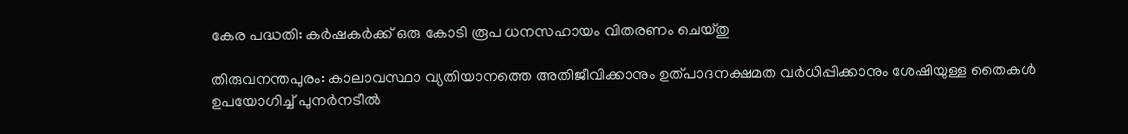കേര പദ്ധതി: കർഷകർക്ക് ഒരു കോടി രൂപ ധനസഹായം വിതരണം ചെയ്തു

തിരുവനന്തപുരം: കാലാവസ്ഥാ വ്യതിയാനത്തെ അതിജീവിക്കാനും ഉത്പാദനക്ഷമത വർധിപ്പിക്കാനും ശേഷിയുള്ള തൈകൾ ഉപയോഗിച്ച് പുനർനടീൽ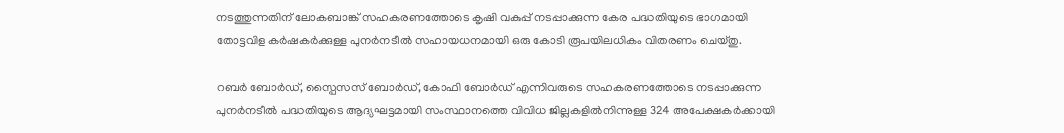നടത്തുന്നതിന് ലോകബാങ്ക് സഹകരണത്തോടെ കൃഷി വകുപ്പ് നടപ്പാക്കുന്ന കേര പദ്ധതിയുടെ ഭാഗമായി തോട്ടവിള കർഷകർക്കുള്ള പുനർനടീൽ സഹായധനമായി ഒരു കോടി രൂപയിലധികം വിതരണം ചെയ്തു.

റബർ ബോർഡ്, സ്പൈസസ് ബോർഡ്, കോഫി ബോർഡ് എന്നിവരുടെ സഹകരണത്തോടെ നടപ്പാക്കുന്ന പുനർനടീൽ പദ്ധതിയുടെ ആദ്യഘട്ടമായി സംസ്ഥാനത്തെ വിവിധ ജില്ലകളിൽനിന്നുള്ള 324 അപേക്ഷകർക്കായി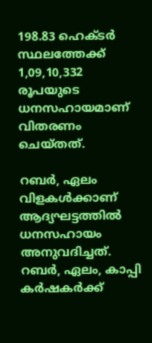198.83 ഹെക്ടർ സ്ഥലത്തേക്ക് 1,09,10,332 രൂപയുടെ ധനസഹായമാണ് വിതരണം ചെയ്തത്.

റബർ, ഏലം വിളകൾക്കാണ് ആദ്യഘട്ടത്തിൽ ധനസഹായം അനുവദിച്ചത്. റബർ, ഏലം, കാപ്പി കർഷകർക്ക്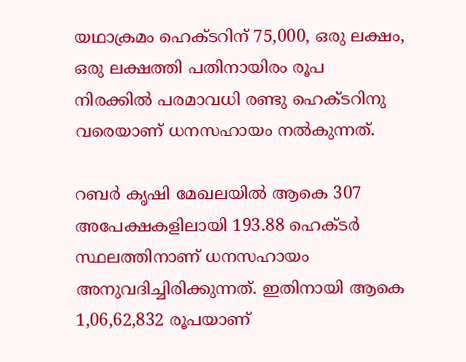യഥാക്രമം ഹെക്ടറിന് 75,000, ഒരു ലക്ഷം, ഒരു ലക്ഷത്തി പതിനായിരം രൂപ നിരക്കിൽ പരമാവധി രണ്ടു ഹെക്ടറിനു വരെയാണ് ധനസഹായം നൽകുന്നത്.

റബർ കൃഷി മേഖലയിൽ ആകെ 307 അപേക്ഷകളിലായി 193.88 ഹെക്ടർ സ്ഥലത്തിനാണ് ധനസഹായം അനുവദിച്ചിരിക്കുന്നത്. ഇതിനായി ആകെ 1,06,62,832 രൂപയാണ്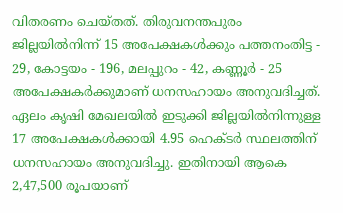വിതരണം ചെയ്തത്. തിരുവനന്തപുരം ജില്ലയിൽനിന്ന് 15 അപേക്ഷകൾക്കും പത്തനംതിട്ട - 29, കോട്ടയം - 196, മലപ്പുറം - 42, കണ്ണൂർ - 25 അപേക്ഷകർക്കുമാണ് ധനസഹായം അനുവദിച്ചത്. ഏലം കൃഷി മേഖലയിൽ ഇടുക്കി ജില്ലയിൽനിന്നുള്ള 17 അപേക്ഷകൾക്കായി 4.95 ഹെക്ടർ സ്ഥലത്തിന് ധനസഹായം അനുവദിച്ചു. ഇതിനായി ആകെ 2,47,500 രൂപയാണ്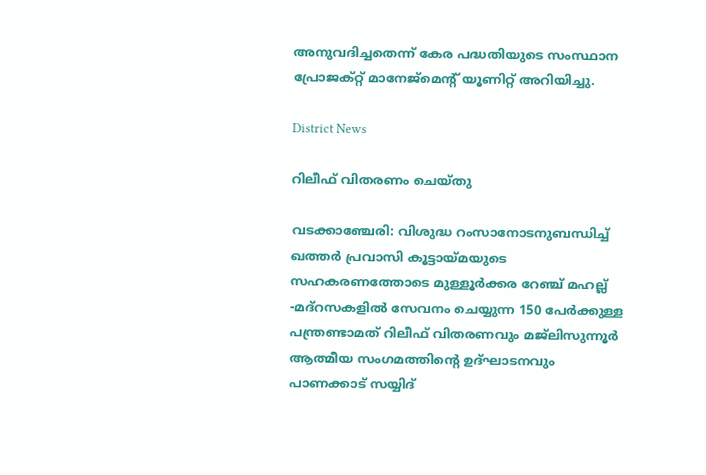അനുവദിച്ചതെന്ന് കേര പദ്ധതിയുടെ സംസ്ഥാന പ്രോജക്റ്റ് മാനേജ്മെന്‍റ് യൂണിറ്റ് അറിയിച്ചു.

District News

റിലീഫ് വിതരണം ചെയ്തു

വടക്കാഞ്ചേരി: വിശുദ്ധ റംസാനോടനുബന്ധിച്ച് ഖത്തർ പ്രവാസി കൂട്ടായ്മയുടെ സഹകരണത്തോടെ മുള്ളൂർക്കര റേഞ്ച് മഹല്ല് -മദ്റസകളിൽ സേവനം ചെയ്യുന്ന 150 പേർക്കുള്ള പന്ത്രണ്ടാമത് റിലീഫ് വിതരണവും മജ്‌ലിസുന്നൂർ ആത്മീയ സംഗമത്തിന്‍റെ ഉദ്ഘാടനവും പാണക്കാട് സയ്യിദ്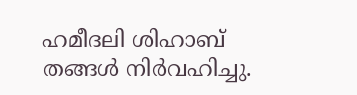ഹമീദലി ശിഹാബ് തങ്ങൾ നിർവഹിച്ചു.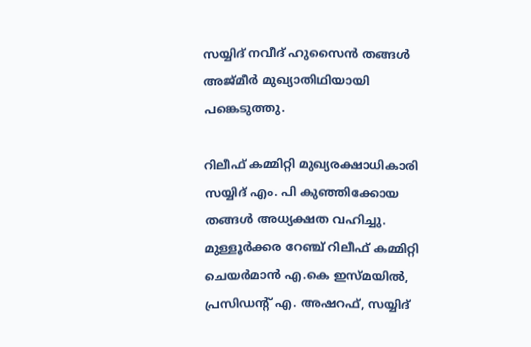സയ്യിദ് നവീദ് ഹുസൈൻ തങ്ങൾ അജ്മീർ മുഖ്യാതിഥിയായി പങ്കെടുത്തു.

റിലീഫ് കമ്മിറ്റി മുഖ്യരക്ഷാധികാരി സയ്യിദ് എം. പി കുഞ്ഞിക്കോയ തങ്ങൾ അധ്യക്ഷത വഹിച്ചു. മുള്ളൂർക്കര റേഞ്ച് റിലീഫ് കമ്മിറ്റി ചെയർമാൻ എ.കെ ഇസ്മയിൽ, പ്രസിഡന്‍റ് എ. അഷറഫ്, സയ്യിദ്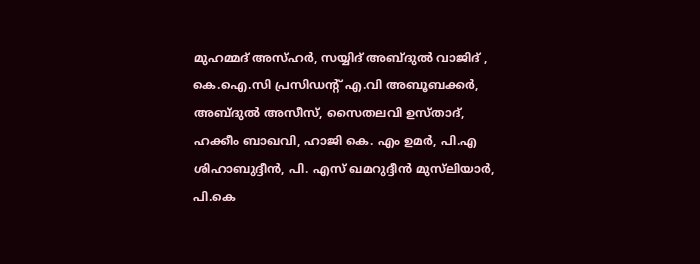മുഹമ്മദ് അസ്ഹർ, സയ്യിദ് അബ്ദുൽ വാജിദ് , കെ.ഐ.സി പ്രസിഡന്‍റ് എ.വി അബൂബക്കർ, അബ്ദുൽ അസീസ്, സൈതലവി ഉസ്താദ്, ഹക്കീം ബാഖവി, ഹാജി കെ. എം ഉമർ, പി.എ ശിഹാബുദ്ദീൻ, പി. എസ് ഖമറുദ്ദീൻ മുസ്‌ലിയാർ, പി.കെ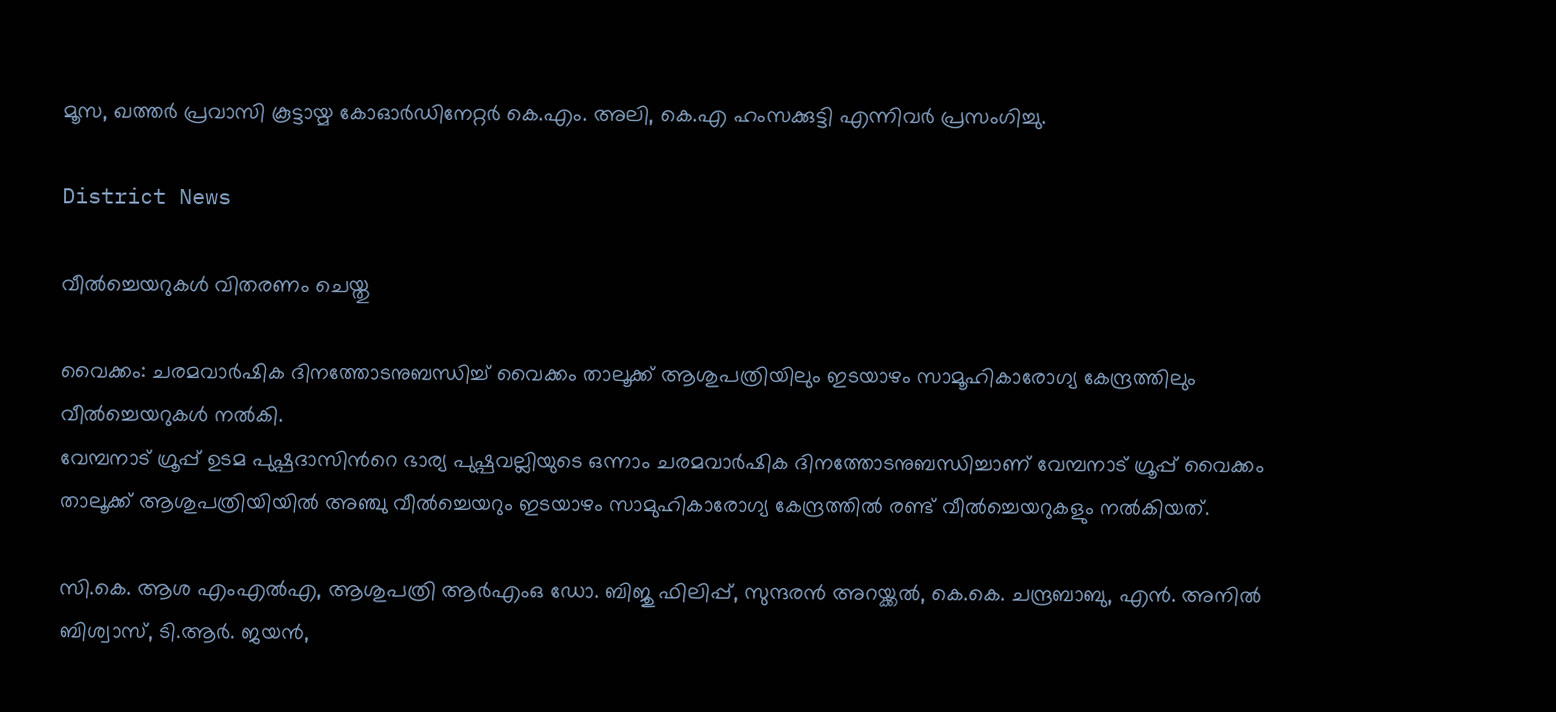മൂസ, ഖത്തർ പ്രവാസി കൂട്ടായ്മ കോഓർഡിനേറ്റർ കെ.എം. അലി, കെ.എ ഹംസക്കുട്ടി എന്നിവർ പ്രസംഗിച്ചു.

District News

വീൽച്ചെയറുകൾ വിതരണം ചെയ്തു

വൈക്കം: ചരമവാർഷിക ദിനത്തോടനുബന്ധിച്ച് വൈക്കം താലൂക്ക് ആശുപത്രിയിലും ഇടയാഴം സാമൂഹികാരോഗ്യ കേന്ദ്രത്തിലും വീൽച്ചെയറുകൾ നൽകി.
വേമ്പനാട് ഗ്രൂപ്പ് ഉടമ പുഷ്പദാസിന്‍റെ ഭാര്യ പുഷ്പവല്ലിയുടെ ഒന്നാം ചരമവാർഷിക ദിനത്തോടനുബന്ധിച്ചാണ് വേമ്പനാട് ഗ്രൂപ്പ് വൈക്കം താലൂക്ക് ആശുപത്രിയിയിൽ അഞ്ചു വീൽച്ചെയറും ഇടയാഴം സാമുഹികാരോഗ്യ കേന്ദ്രത്തിൽ രണ്ട് വീൽച്ചെയറുകളും നൽകിയത്.

സി.കെ. ആശ എംഎൽഎ, ആശുപത്രി ആർഎംഒ ഡോ. ബിജു ഫിലിപ്പ്, സുന്ദരൻ അറയ്ക്കൽ, കെ.കെ. ചന്ദ്രബാബു, എൻ. അനിൽ ബിശ്വാസ്, ടി.ആർ. ജയൻ,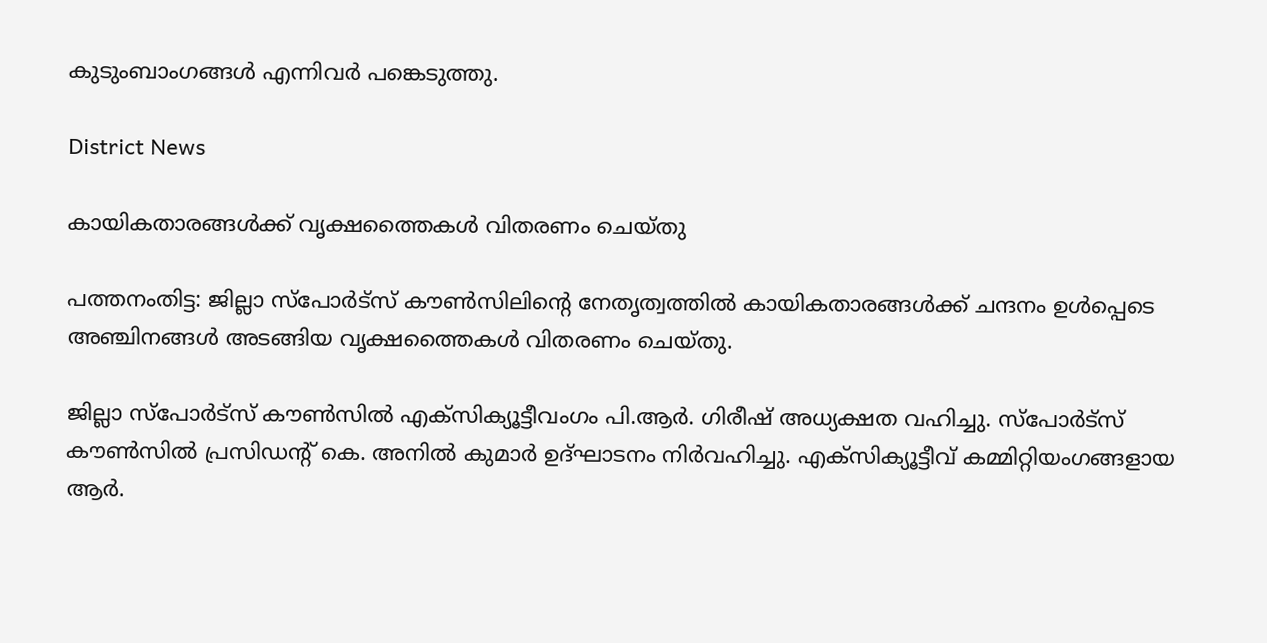കുടുംബാംഗങ്ങൾ എന്നിവർ പങ്കെടുത്തു.

District News

കായികതാരങ്ങള്‍ക്ക് വൃക്ഷത്തൈകള്‍ വിതരണം ചെയ്തു

പത്തനംതിട്ട: ജില്ലാ സ്‌പോര്‍ട്‌സ് കൗണ്‍സിലിന്‍റെ നേതൃത്വത്തില്‍ കായികതാരങ്ങള്‍ക്ക് ചന്ദനം ഉള്‍പ്പെടെ അഞ്ചിനങ്ങള്‍ അടങ്ങിയ വൃക്ഷത്തൈകള്‍ വിതരണം ചെയ്തു.

ജില്ലാ സ്‌പോര്‍ട്‌സ് കൗണ്‍സില്‍ എക്‌സിക്യൂട്ടീവംഗം പി.ആർ. ഗിരീഷ് അധ്യക്ഷത വഹിച്ചു. സ്‌പോര്‍ട്‌സ് കൗണ്‍സില്‍ പ്രസിഡന്‍റ് കെ. അനില്‍ കുമാര്‍ ഉദ്ഘാടനം നിര്‍വഹിച്ചു. എക്‌സിക്യൂട്ടീവ് കമ്മിറ്റിയംഗങ്ങളായ ആർ.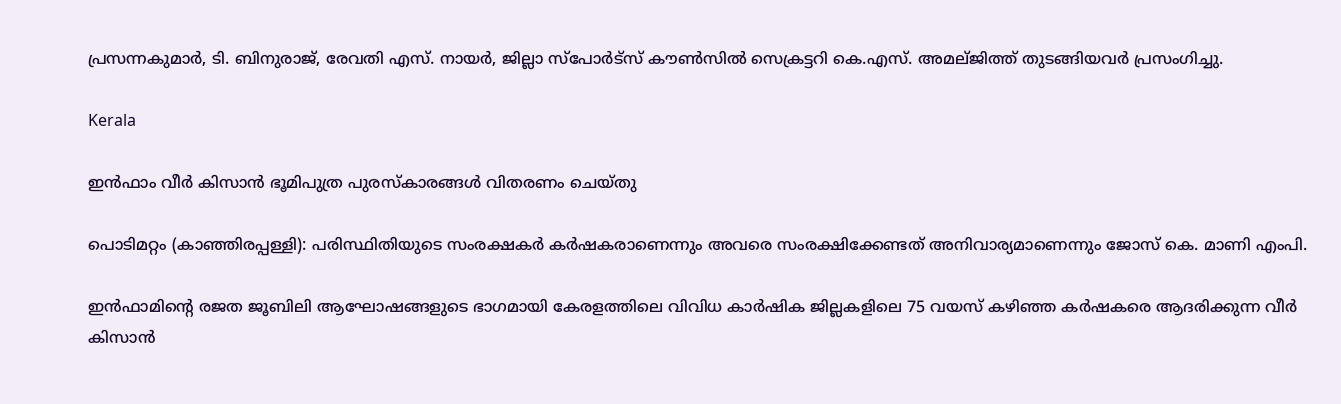പ്രസന്നകുമാര്‍, ടി. ബിനുരാജ്, രേവതി എസ്. നായർ, ജില്ലാ സ്‌പോര്‍ട്‌സ് കൗണ്‍സില്‍ സെക്രട്ടറി കെ.എസ്. അമല്ജിത്ത് തുടങ്ങിയവര്‍ പ്രസംഗിച്ചു.

Kerala

ഇന്‍ഫാം വീര്‍ കിസാന്‍ ഭൂമിപുത്ര പുരസ്‌കാരങ്ങള്‍ വിതരണം ചെയ്തു

പൊടിമറ്റം (കാഞ്ഞിരപ്പള്ളി): പരിസ്ഥിതിയുടെ സംരക്ഷകര്‍ കര്‍ഷകരാണെന്നും അവരെ സംരക്ഷിക്കേണ്ടത് അനിവാര്യമാണെന്നും ജോസ് കെ. മാണി എംപി.

ഇന്‍ഫാമിന്‍റെ രജത ജൂബിലി ആഘോഷങ്ങളുടെ ഭാഗമായി കേരളത്തിലെ വിവിധ കാര്‍ഷിക ജില്ലകളിലെ 75 വയസ് കഴിഞ്ഞ കര്‍ഷകരെ ആദരിക്കുന്ന വീര്‍ കിസാന്‍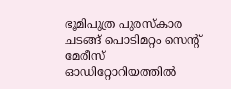ഭൂമിപുത്ര പുരസ്‌കാര ചടങ്ങ് പൊടിമറ്റം സെന്‍റ് മേരീസ് ഓഡിറ്റോറിയത്തില്‍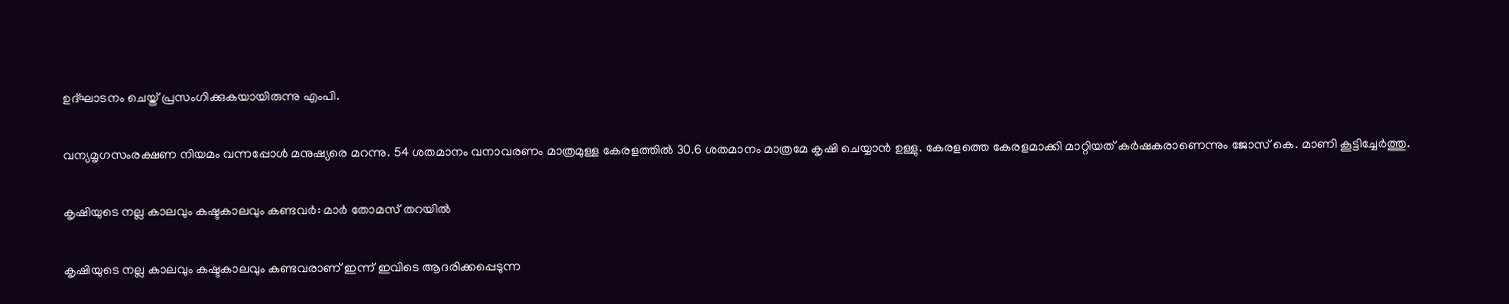ഉദ്ഘാടനം ചെയ്ത് പ്രസംഗിക്കുകയായിരുന്നു എംപി.

വന്യമൃഗസംരക്ഷണ നിയമം വന്നപ്പോള്‍ മനുഷ്യരെ മറന്നു. 54 ശതമാനം വനാവരണം മാത്രമുള്ള കേരളത്തില്‍ 30.6 ശതമാനം മാത്രമേ കൃഷി ചെയ്യാന്‍ ഉള്ളു. കേരളത്തെ കേരളമാക്കി മാറ്റിയത് കര്‍ഷകരാണെന്നും ജോസ് കെ. മാണി കൂട്ടിച്ചേര്‍ത്തു.

കൃഷിയുടെ നല്ല കാലവും കഷ്ടകാലവും കണ്ടവർ: മാര്‍ തോമസ് തറയില്‍

കൃഷിയുടെ നല്ല കാലവും കഷ്ടകാലവും കണ്ടവരാണ് ഇന്ന് ഇവിടെ ആദരിക്കപ്പെടുന്ന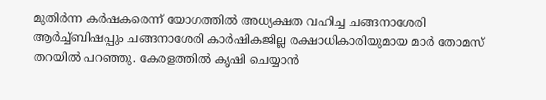മുതിര്‍ന്ന കര്‍ഷകരെന്ന് യോഗത്തില്‍ അധ്യക്ഷത വഹിച്ച ചങ്ങനാശേരി ആര്‍ച്ച്ബിഷപ്പും ചങ്ങനാശേരി കാര്‍ഷികജില്ല രക്ഷാധികാരിയുമായ മാര്‍ തോമസ് തറയില്‍ പറഞ്ഞു. കേരളത്തില്‍ കൃഷി ചെയ്യാന്‍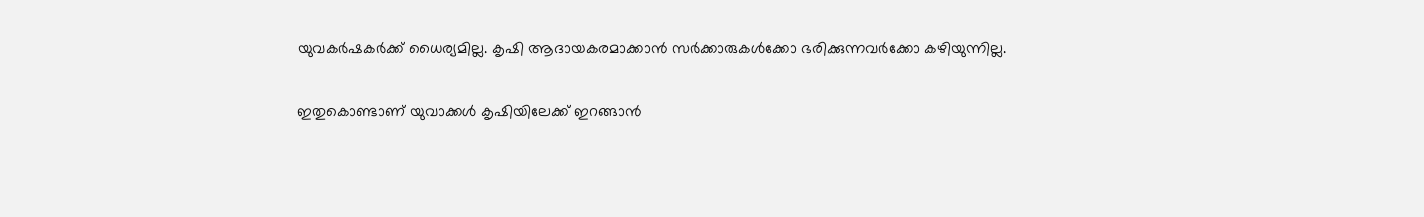യുവകര്‍ഷകര്‍ക്ക് ധൈര്യമില്ല. കൃഷി ആദായകരമാക്കാന്‍ സര്‍ക്കാരുകള്‍ക്കോ ഭരിക്കുന്നവര്‍ക്കോ കഴിയുന്നില്ല.

ഇതുകൊണ്ടാണ് യുവാക്കള്‍ കൃഷിയിലേക്ക് ഇറങ്ങാന്‍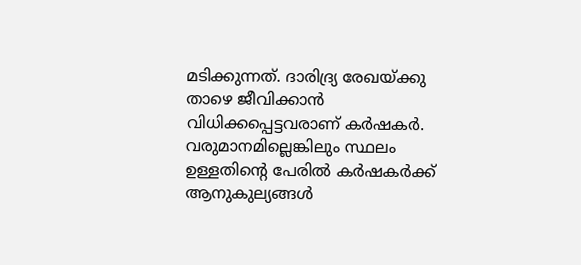മടിക്കുന്നത്. ദാരിദ്ര്യ രേഖയ്ക്കു താഴെ ജീവിക്കാന്‍ വിധിക്കപ്പെട്ടവരാണ് കര്‍ഷകര്‍.
വരുമാനമില്ലെങ്കിലും സ്ഥലം ഉള്ളതിന്‍റെ പേരില്‍ കര്‍ഷകര്‍ക്ക് ആനുകുല്യങ്ങള്‍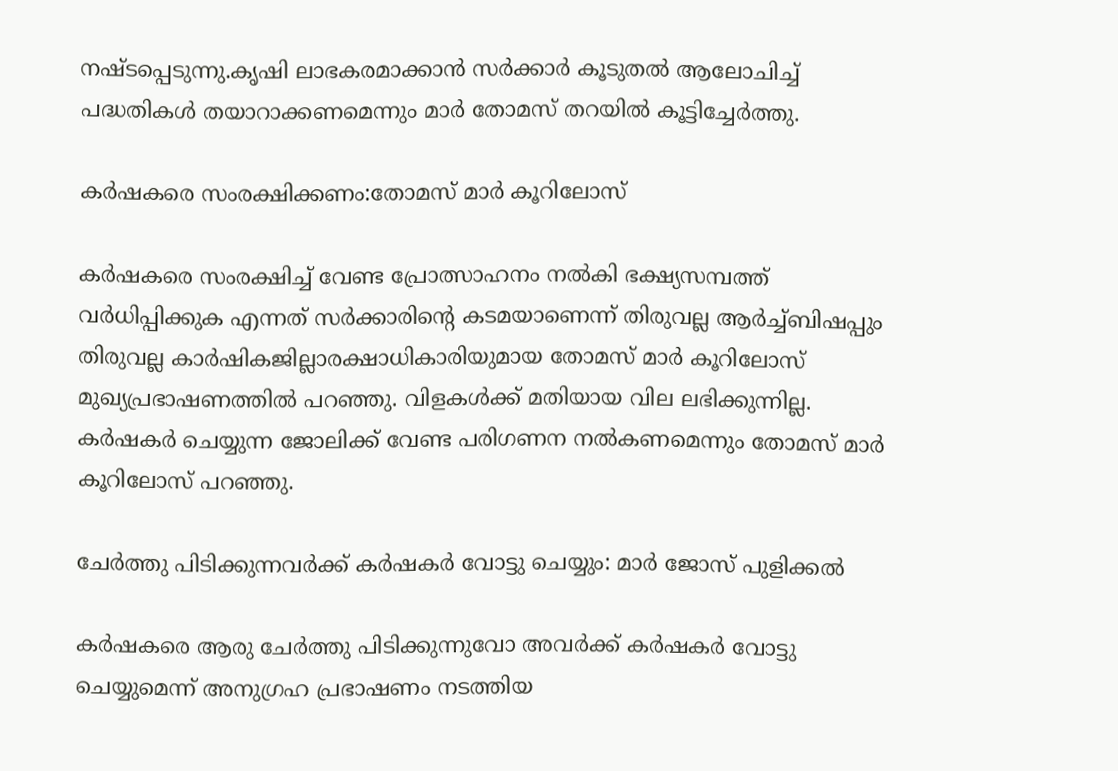നഷ്ടപ്പെടുന്നു.കൃഷി ലാഭകരമാക്കാന്‍ സര്‍ക്കാര്‍ കൂടുതല്‍ ആലോചിച്ച് പദ്ധതികള്‍ തയാറാക്കണമെന്നും മാര്‍ തോമസ് തറയില്‍ കൂട്ടിച്ചേര്‍ത്തു.

കര്‍ഷകരെ സംരക്ഷിക്കണം:തോമസ് മാര്‍ കൂറിലോസ്

കര്‍ഷകരെ സംരക്ഷിച്ച് വേണ്ട പ്രോത്സാഹനം നല്‍കി ഭക്ഷ്യസമ്പത്ത് വര്‍ധിപ്പിക്കുക എന്നത് സര്‍ക്കാരിന്‍റെ കടമയാണെന്ന് തിരുവല്ല ആര്‍ച്ച്ബിഷപ്പും തിരുവല്ല കാര്‍ഷികജില്ലാരക്ഷാധികാരിയുമായ തോമസ് മാര്‍ കൂറിലോസ് മുഖ്യപ്രഭാഷണത്തില്‍ പറഞ്ഞു. വിളകള്‍ക്ക് മതിയായ വില ലഭിക്കുന്നില്ല. കര്‍ഷകര്‍ ചെയ്യുന്ന ജോലിക്ക് വേണ്ട പരിഗണന നല്‍കണമെന്നും തോമസ് മാര്‍ കൂറിലോസ് പറഞ്ഞു.

ചേര്‍ത്തു പിടിക്കുന്നവർക്ക് കര്‍ഷകര്‍ വോട്ടു ചെയ്യും: മാര്‍ ജോസ് പുളിക്കല്‍

കര്‍ഷകരെ ആരു ചേര്‍ത്തു പിടിക്കുന്നുവോ അവര്‍ക്ക് കര്‍ഷകര്‍ വോട്ടു ചെയ്യുമെന്ന് അനുഗ്രഹ പ്രഭാഷണം നടത്തിയ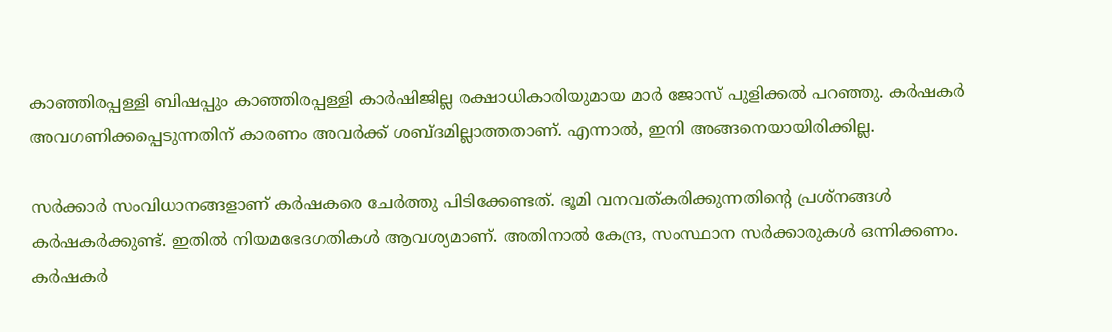കാഞ്ഞിരപ്പള്ളി ബിഷപ്പും കാഞ്ഞിരപ്പള്ളി കാർഷിജില്ല രക്ഷാധികാരിയുമായ മാര്‍ ജോസ് പുളിക്കല്‍ പറഞ്ഞു. കര്‍ഷകര്‍ അവഗണിക്കപ്പെടുന്നതിന് കാരണം അവര്‍ക്ക് ശബ്ദമില്ലാത്തതാണ്. എന്നാല്‍, ഇനി അങ്ങനെയായിരിക്കില്ല.

സര്‍ക്കാര്‍ സംവിധാനങ്ങളാണ് കര്‍ഷകരെ ചേര്‍ത്തു പിടിക്കേണ്ടത്. ഭൂമി വനവത്കരിക്കുന്നതിന്‍റെ പ്രശ്‌നങ്ങള്‍ കര്‍ഷകര്‍ക്കുണ്ട്. ഇതില്‍ നിയമഭേദഗതികള്‍ ആവശ്യമാണ്. അതിനാല്‍ കേന്ദ്ര, സംസ്ഥാന സര്‍ക്കാരുകള്‍ ഒന്നിക്കണം. കര്‍ഷകര്‍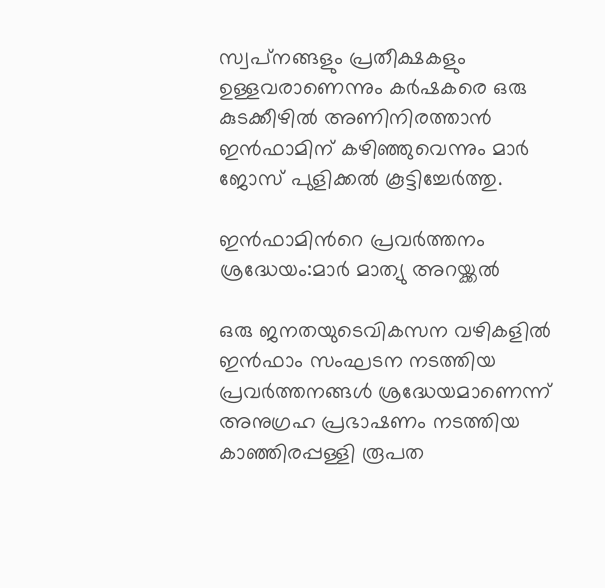സ്വപ്‌നങ്ങളും പ്രതീക്ഷകളും ഉള്ളവരാണെന്നും കര്‍ഷകരെ ഒരു കുടക്കീഴില്‍ അണിനിരത്താന്‍ ഇന്‍ഫാമിന് കഴിഞ്ഞുവെന്നും മാര്‍ ജോസ് പുളിക്കല്‍ കൂട്ടിച്ചേര്‍ത്തു.

ഇന്‍ഫാമിന്‍റെ പ്രവര്‍ത്തനം ശ്രദ്ധേയം:മാര്‍ മാത്യു അറയ്ക്കല്‍

ഒരു ജനതയുടെവികസന വഴികളില്‍ ഇന്‍ഫാം സംഘടന നടത്തിയ പ്രവര്‍ത്തനങ്ങള്‍ ശ്രദ്ധേയമാണെന്ന് അനുഗ്രഹ പ്രഭാഷണം നടത്തിയ കാഞ്ഞിരപ്പള്ളി രൂപത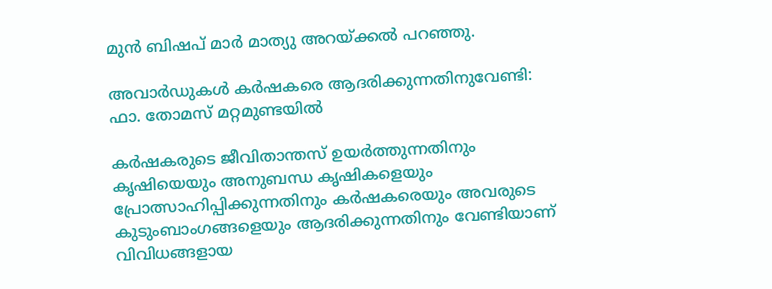മുന്‍ ബിഷപ് മാര്‍ മാത്യു അറയ്ക്കല്‍ പറഞ്ഞു.

അവാര്‍ഡുകള്‍ കർഷകരെ ആദരിക്കുന്നതിനുവേണ്ടി: ഫാ. തോമസ് മറ്റമുണ്ടയില്‍

കര്‍ഷകരുടെ ജീവിതാന്തസ് ഉയര്‍ത്തുന്നതിനും കൃഷിയെയും അനുബന്ധ കൃഷികളെയും പ്രോത്സാഹിപ്പിക്കുന്നതിനും കര്‍ഷകരെയും അവരുടെ കുടുംബാംഗങ്ങളെയും ആദരിക്കുന്നതിനും വേണ്ടിയാണ് വിവിധങ്ങളായ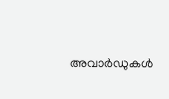അവാര്‍ഡുകള്‍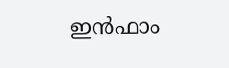ഇന്‍ഫാം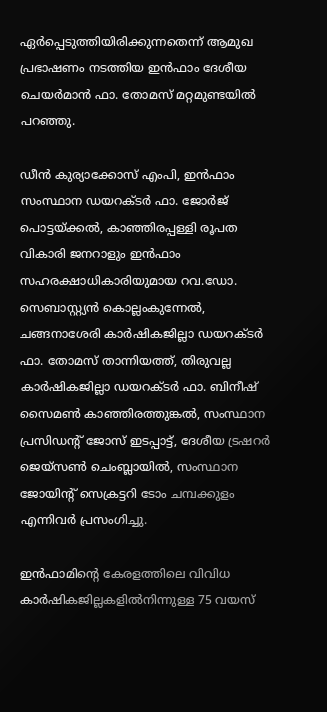ഏര്‍പ്പെടുത്തിയിരിക്കുന്നതെന്ന് ആമുഖ പ്രഭാഷണം നടത്തിയ ഇന്‍ഫാം ദേശീയ ചെയര്‍മാന്‍ ഫാ. തോമസ് മറ്റമുണ്ടയില്‍ പറഞ്ഞു.

ഡീന്‍ കുര്യാക്കോസ് എംപി, ഇന്‍ഫാം സംസ്ഥാന ഡയറക്ടര്‍ ഫാ. ജോര്‍ജ് പൊട്ടയ്ക്കല്‍, കാഞ്ഞിരപ്പള്ളി രൂപത വികാരി ജനറാളും ഇന്‍ഫാം സഹരക്ഷാധികാരിയുമായ റവ.ഡോ. സെബാസ്റ്റ്യന്‍ കൊല്ലംകുന്നേല്‍, ചങ്ങനാശേരി കാര്‍ഷികജില്ലാ ഡയറക്ടര്‍ ഫാ. തോമസ് താന്നിയത്ത്, തിരുവല്ല കാര്‍ഷികജില്ലാ ഡയറക്ടര്‍ ഫാ. ബിനീഷ് സൈമണ്‍ കാഞ്ഞിരത്തുങ്കല്‍, സംസ്ഥാന പ്രസിഡന്‍റ് ജോസ് ഇടപ്പാട്ട്, ദേശീയ ട്രഷറര്‍ ജെയ്‌സണ്‍ ചെംബ്ലായില്‍, സംസ്ഥാന ജോയിന്‍റ് സെക്രട്ടറി ടോം ചമ്പക്കുളം എന്നിവര്‍ പ്രസംഗിച്ചു.

ഇന്‍ഫാമിന്‍റെ കേരളത്തിലെ വിവിധ കാര്‍ഷികജില്ലകളില്‍നിന്നുള്ള 75 വയസ്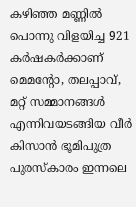കഴിഞ്ഞ മണ്ണില്‍ പൊന്നു വിളയിച്ച 921 കര്‍ഷകര്‍ക്കാണ് മെമന്‍റോ, തലപ്പാവ്, മറ്റ് സമ്മാനങ്ങള്‍ എന്നിവയടങ്ങിയ വീര്‍ കിസാന്‍ ഭൂമിപുത്ര പുരസ്‌കാരം ഇന്നലെ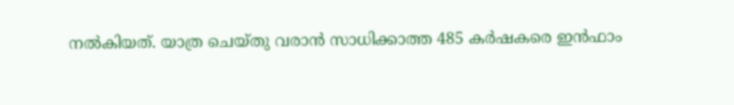നല്‍കിയത്. യാത്ര ചെയ്തു വരാന്‍ സാധിക്കാത്ത 485 കര്‍ഷകരെ ഇന്‍ഫാം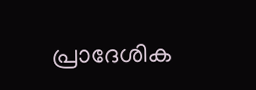പ്രാദേശിക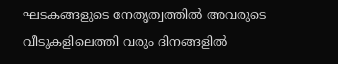ഘടകങ്ങളുടെ നേതൃത്വത്തില്‍ അവരുടെ വീടുകളിലെത്തി വരും ദിനങ്ങളില്‍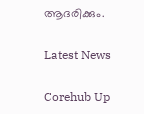ആദരിക്കും.

Latest News

Corehub Up